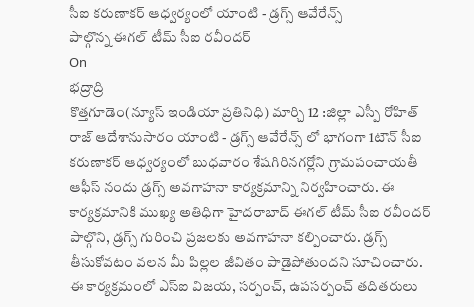సీఐ కరుణాకర్ ఆధ్వర్యంలో యాంటి - డ్రగ్స్ ఆవేరేన్స్
పాల్గొన్న ఈగల్ టీమ్ సీఐ రవీందర్
On
భద్రాద్రి
కొత్తగూడెం(న్యూస్ ఇండియా ప్రతినిధి) మార్చి 12 :జిల్లా ఎస్పీ రోహిత్ రాజ్ ఆదేశానుసారం యాంటి - డ్రగ్స్ ఆవేరేన్స్ లో భాగంగా 1టౌన్ సీఐ కరుణాకర్ ఆధ్వర్యంలో బుధవారం శేషగిరినగర్లోని గ్రామపంచాయతీ ఆఫీస్ నందు డ్రగ్స్ అవగాహనా కార్యక్రమాన్ని నిర్వహించారు. ఈ కార్యక్రమానికి ముఖ్య అతిధిగా హైదరాబాద్ ఈగల్ టీమ్ సీఐ రవీందర్ పాల్గొని, డ్రగ్స్ గురించి ప్రజలకు అవగాహనా కల్పించారు. డ్రగ్స్ తీసుకోవటం వలన మీ పిల్లల జీవితం పాడైపోతుందని సూచించారు. ఈ కార్యక్రమంలో ఎస్ఐ విజయ, సర్పంచ్, ఉపసర్పంచ్ తదితరులు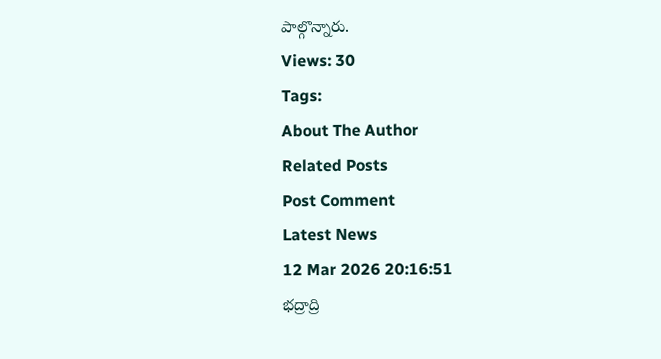పాల్గొన్నారు.
Views: 30
Tags:
About The Author
Related Posts
Post Comment
Latest News
12 Mar 2026 20:16:51
భద్రాద్రి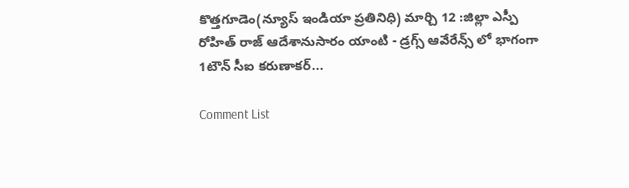కొత్తగూడెం(న్యూస్ ఇండియా ప్రతినిధి) మార్చి 12 :జిల్లా ఎస్పీ రోహిత్ రాజ్ ఆదేశానుసారం యాంటి - డ్రగ్స్ ఆవేరేన్స్ లో భాగంగా 1టౌన్ సీఐ కరుణాకర్...

Comment List